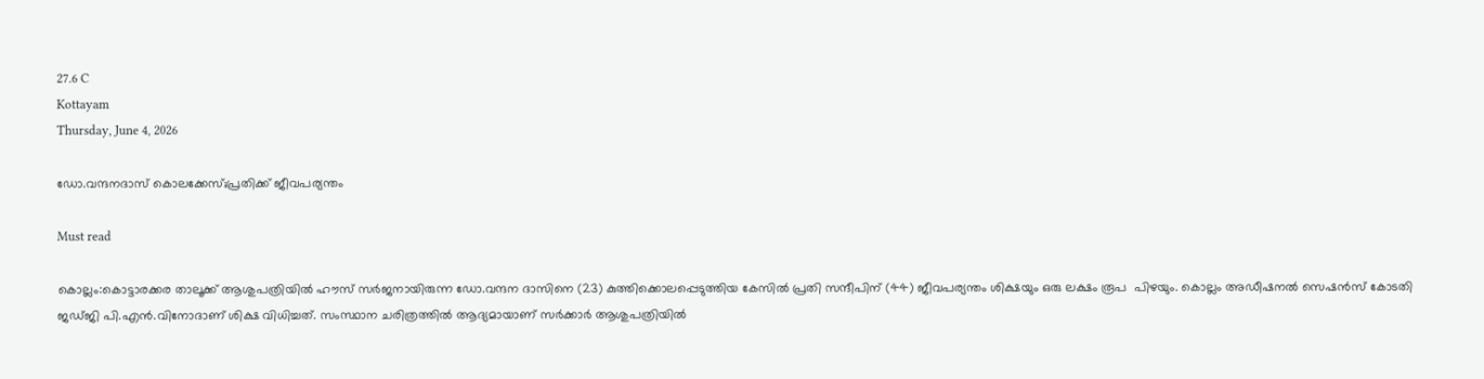27.6 C
Kottayam
Thursday, June 4, 2026

ഡോ.വന്ദനദാസ് കൊലക്കേസ്;പ്രതിക്ക് ജീവപര്യന്തം

Must read

കൊല്ലം:കൊട്ടാരക്കര താലൂക്ക് ആശുപത്രിയിൽ ഹൗസ് സർജനായിരുന്ന ഡോ.വന്ദന ദാസിനെ (23) കുത്തിക്കൊലപ്പെടുത്തിയ കേസിൽ പ്രതി സന്ദീപിന് (44) ജീവപര്യന്തം ശിക്ഷയും ഒരു ലക്ഷം രൂപ  പിഴയും. കൊല്ലം അഡീഷനൽ സെഷൻസ് കോടതി  ജഡ്ജി പി.എൻ.വിനോദാണ് ശിക്ഷ വിധിച്ചത്. സംസ്ഥാന ചരിത്രത്തിൽ ആദ്യമായാണ് സർക്കാർ ആശുപത്രിയിൽ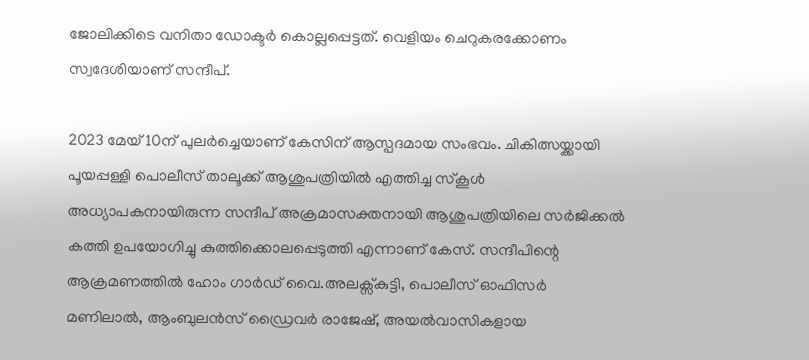ജോലിക്കിടെ വനിതാ ഡോക്ടർ കൊല്ലപ്പെട്ടത്. വെളിയം ചെറുകരക്കോണം സ്വദേശിയാണ് സന്ദീപ്.

2023 മേയ് 10ന് പുലർച്ചെയാണ് കേസിന് ആസ്പദമായ സംഭവം. ചികിത്സയ്ക്കായി പൂയപ്പള്ളി പൊലീസ് താലൂക്ക് ആശുപത്രിയിൽ എത്തിച്ച സ്കൂൾ അധ്യാപകനായിരുന്ന സന്ദീപ് അക്രമാസക്തനായി ആശുപത്രിയിലെ സർജിക്കൽ കത്തി ഉപയോഗിച്ചു കുത്തിക്കൊലപ്പെടുത്തി എന്നാണ് കേസ്. സന്ദീപിന്റെ ആക്രമണത്തിൽ ഹോം ഗാർഡ് വൈ.അലക്സ്കുട്ടി, പൊലീസ് ഓഫിസർ മണിലാൽ, ആംബുലൻസ് ഡ്രൈവർ രാജേഷ്, അയൽവാസികളായ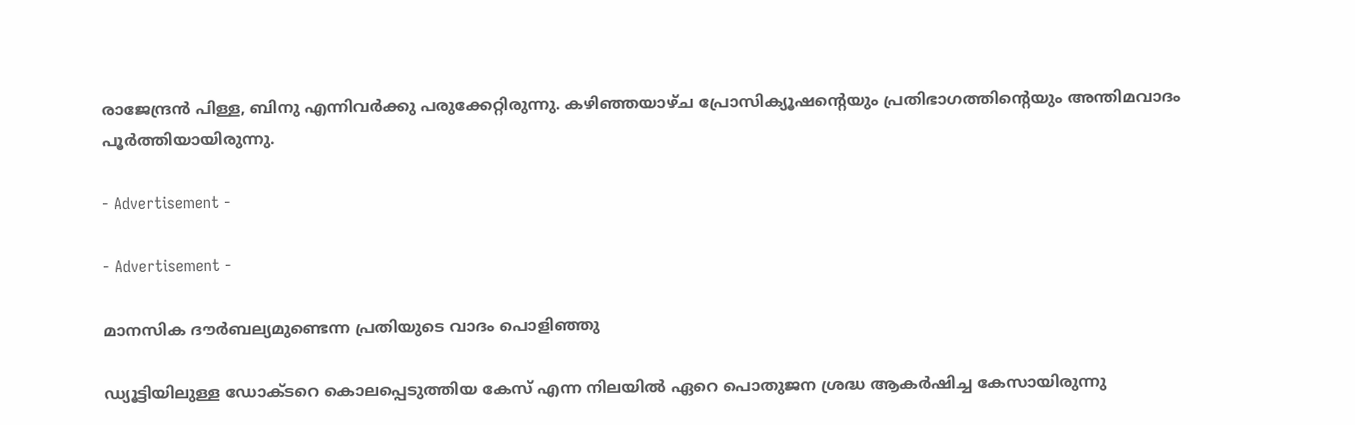രാജേന്ദ്രൻ പിള്ള, ബിനു എന്നിവർക്കു പരുക്കേറ്റിരുന്നു. കഴിഞ്ഞയാഴ്ച പ്രോസിക്യൂഷന്റെയും പ്രതിഭാഗത്തിന്റെയും അന്തിമവാദം പൂർത്തിയായിരുന്നു.

- Advertisement -

- Advertisement -

മാനസിക ദൗർബല്യമുണ്ടെന്ന പ്രതിയുടെ വാദം പൊളിഞ്ഞു

ഡ്യൂട്ടിയിലുള്ള ഡോക്ടറെ കൊലപ്പെടുത്തിയ കേസ് എന്ന നിലയിൽ ഏറെ പൊതുജന ശ്രദ്ധ ആകർഷിച്ച കേസായിരുന്നു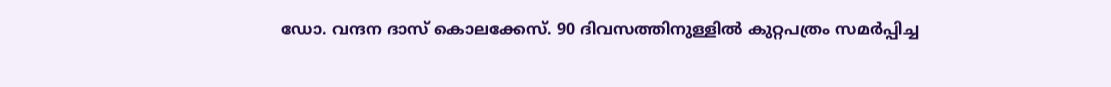ഡോ. വന്ദന ദാസ് കൊലക്കേസ്. 90 ദിവസത്തിനുള്ളിൽ കുറ്റപത്രം സമർപ്പിച്ച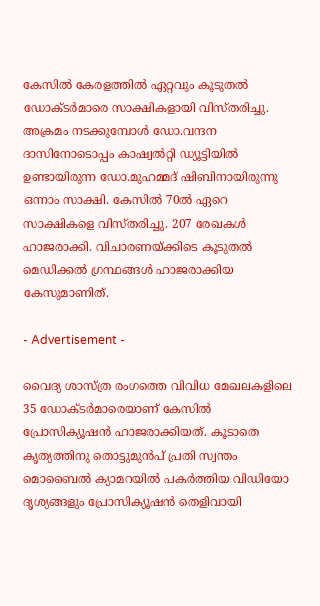കേസിൽ കേരളത്തിൽ ഏറ്റവും കൂടുതൽ ഡോക്ടർമാരെ സാക്ഷികളായി വിസ്തരിച്ചു. അക്രമം നടക്കുമ്പോൾ ഡോ.വന്ദന ദാസിനോടൊപ്പം കാഷ്വൽറ്റി ഡ്യൂട്ടിയിൽ ഉണ്ടായിരുന്ന ഡോ.മുഹമ്മദ് ഷിബിനായിരുന്നു ഒന്നാം സാക്ഷി. കേസിൽ 70ൽ ഏറെ സാക്ഷികളെ വിസ്തരിച്ചു. 207 രേഖകൾ ഹാജരാക്കി. വിചാരണയ്ക്കിടെ കൂടുതൽ മെഡിക്കൽ ഗ്രന്ഥങ്ങൾ ഹാജരാക്കിയ കേസുമാണിത്.

- Advertisement -

വൈദ്യ ശാസ്ത്ര രംഗത്തെ വിവിധ മേഖലകളിലെ 35 ഡോക്ടർമാരെയാണ് കേസിൽ പ്രോസിക്യൂഷൻ ഹാജരാക്കിയത്. കൂടാതെ കൃത്യത്തിനു തൊട്ടുമുൻപ് പ്രതി സ്വന്തം മൊബൈൽ ക്യാമറയിൽ പകർത്തിയ വിഡിയോ ദൃശ്യങ്ങളും പ്രോസിക്യൂഷൻ തെളിവായി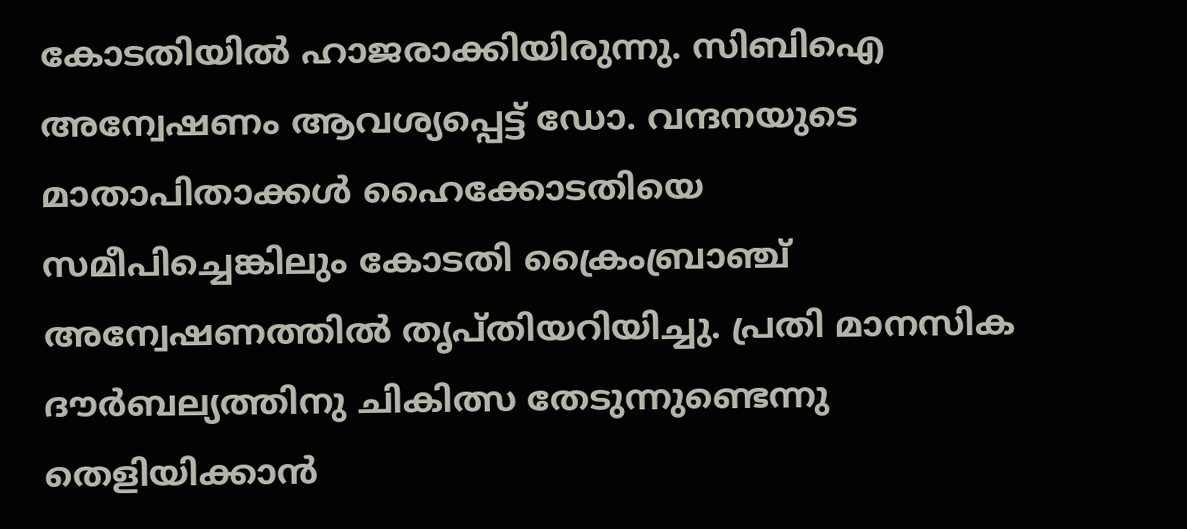കോടതിയിൽ ഹാജരാക്കിയിരുന്നു. സിബിഐ അന്വേഷണം ആവശ്യപ്പെട്ട് ഡോ. വന്ദനയുടെ മാതാപിതാക്കൾ ഹൈക്കോടതിയെ സമീപിച്ചെങ്കിലും കോടതി ക്രൈംബ്രാഞ്ച് അന്വേഷണത്തിൽ തൃപ്തിയറിയിച്ചു. പ്രതി മാനസിക ദൗർബല്യത്തിനു ചികിത്സ തേടുന്നുണ്ടെന്നു തെളിയിക്കാൻ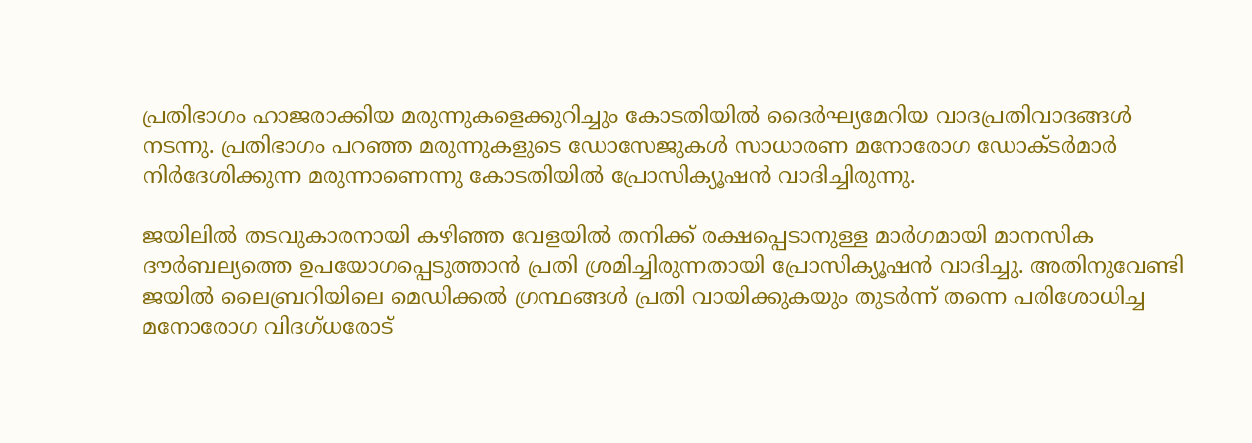പ്രതിഭാഗം ഹാജരാക്കിയ മരുന്നുകളെക്കുറിച്ചും കോടതിയിൽ ദൈർഘ്യമേറിയ വാദപ്രതിവാദങ്ങൾ നടന്നു. പ്രതിഭാഗം പറഞ്ഞ മരുന്നുകളുടെ ഡോസേജുകൾ സാധാരണ മനോരോഗ ഡോക്ടർമാർ നിർദേശിക്കുന്ന മരുന്നാണെന്നു കോടതിയിൽ പ്രോസിക്യൂഷൻ വാദിച്ചിരുന്നു.

ജയിലിൽ തടവുകാരനായി കഴിഞ്ഞ വേളയിൽ തനിക്ക് രക്ഷപ്പെടാനുള്ള മാർഗമായി മാനസിക ദൗർബല്യത്തെ ഉപയോഗപ്പെടുത്താൻ പ്രതി ശ്രമിച്ചിരുന്നതായി പ്രോസിക്യൂഷൻ വാദിച്ചു. അതിനുവേണ്ടി ജയിൽ ലൈബ്രറിയിലെ മെഡിക്കൽ ഗ്രന്ഥങ്ങൾ പ്രതി വായിക്കുകയും തുടർന്ന് തന്നെ പരിശോധിച്ച മനോരോഗ വിദഗ്ധരോട്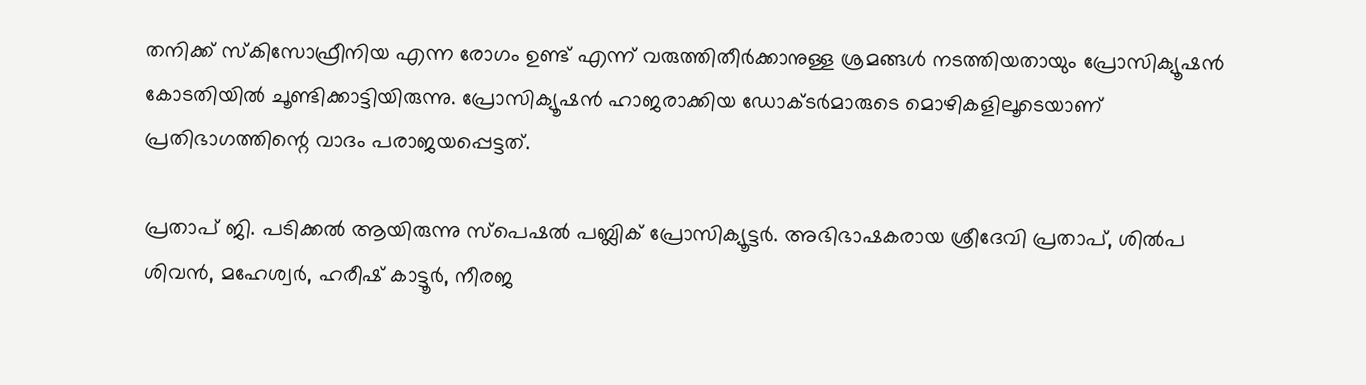തനിക്ക് സ്കിസോഫ്രീനിയ എന്ന രോഗം ഉണ്ട് എന്ന് വരുത്തിതീർക്കാനുള്ള ശ്രമങ്ങൾ നടത്തിയതായും പ്രോസിക്യൂഷൻ കോടതിയിൽ ചൂണ്ടിക്കാട്ടിയിരുന്നു. പ്രോസിക്യൂഷൻ ഹാജരാക്കിയ ഡോക്ടർമാരുടെ മൊഴികളിലൂടെയാണ് പ്രതിഭാഗത്തിന്റെ വാദം പരാജയപ്പെട്ടത്.

പ്രതാപ് ജി. പടിക്കൽ ആയിരുന്നു സ്പെഷൽ പബ്ലിക് പ്രോസിക്യൂട്ടർ. അഭിഭാഷകരായ ശ്രീദേവി പ്രതാപ്, ശിൽപ ശിവൻ, മഹേശ്വർ, ഹരീഷ് കാട്ടൂർ, നീരജ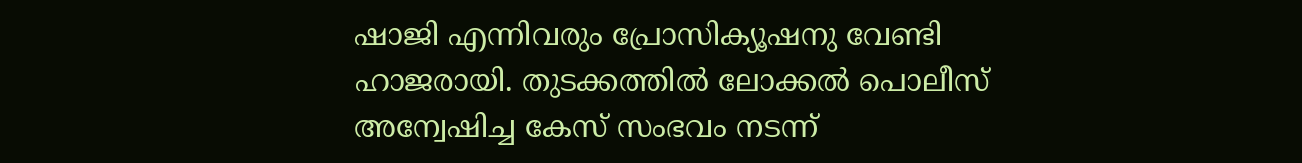ഷാജി എന്നിവരും പ്രോസിക്യൂഷനു വേണ്ടി ഹാജരായി. തുടക്കത്തിൽ ലോക്കൽ പൊലീസ് അന്വേഷിച്ച കേസ് സംഭവം നടന്ന്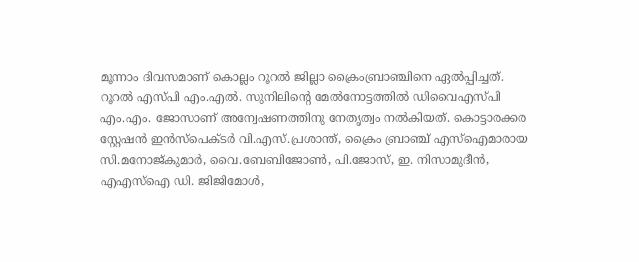മൂന്നാം ദിവസമാണ് കൊല്ലം റൂറൽ ജില്ലാ ക്രൈംബ്രാഞ്ചിനെ ഏൽപ്പിച്ചത്. റൂറൽ എസ്പി എം.എൽ. സുനിലിന്റെ മേൽനോട്ടത്തിൽ ഡിവൈഎസ്പി എം.എം. ജോസാണ് അന്വേഷണത്തിനു നേതൃത്വം നൽകിയത്. കൊട്ടാരക്കര സ്റ്റേഷൻ ഇൻസ്പെക്ടർ വി.എസ്.പ്രശാന്ത്, ക്രൈം ബ്രാഞ്ച് എസ്ഐമാരായ സി.മനോജ്കുമാർ, വൈ.ബേബിജോൺ, പി.ജോസ്, ഇ. നിസാമുദീൻ, എഎസ്ഐ ഡി. ജിജിമോൾ,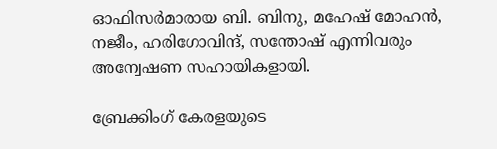ഓഫിസർമാരായ ബി. ബിനു, മഹേഷ് മോഹൻ, നജീം, ഹരിഗോവിന്ദ്, സന്തോഷ് എന്നിവരും അന്വേഷണ സഹായികളായി.

ബ്രേക്കിംഗ് കേരളയുടെ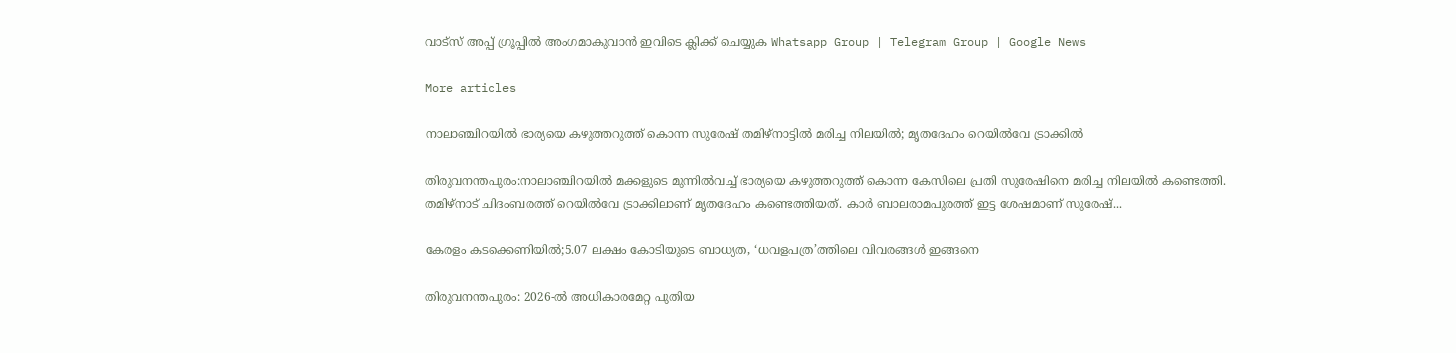വാട്സ് അപ്പ് ഗ്രൂപ്പിൽ അംഗമാകുവാൻ ഇവിടെ ക്ലിക്ക് ചെയ്യുക Whatsapp Group | Telegram Group | Google News

More articles

നാലാഞ്ചിറയിൽ ഭാര്യയെ കഴുത്തറുത്ത് കൊന്ന സുരേഷ് തമിഴ്‌നാട്ടിൽ മരിച്ച നിലയിൽ; മൃതദേഹം റെയിൽവേ ട്രാക്കിൽ

തിരുവനന്തപുരം:നാലാഞ്ചിറയിൽ മക്കളുടെ മുന്നിൽവച്ച് ഭാര്യയെ കഴുത്തറുത്ത് കൊന്ന കേസിലെ പ്രതി സുരേഷിനെ മരിച്ച നിലയിൽ കണ്ടെത്തി. തമിഴ്‌നാട് ചിദംബരത്ത് റെയിൽവേ ട്രാക്കിലാണ് മൃതദേഹം കണ്ടെത്തിയത്. കാർ ബാലരാമപുരത്ത് ഇട്ട ശേഷമാണ് സുരേഷ്...

കേരളം കടക്കെണിയിൽ;5.07 ലക്ഷം കോടിയുടെ ബാധ്യത, ‘ധവളപത്ര’ത്തിലെ വിവരങ്ങൾ ഇങ്ങനെ

തിരുവനന്തപുരം: 2026-ൽ അധികാരമേറ്റ പുതിയ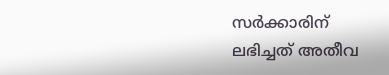സർക്കാരിന് ലഭിച്ചത് അതീവ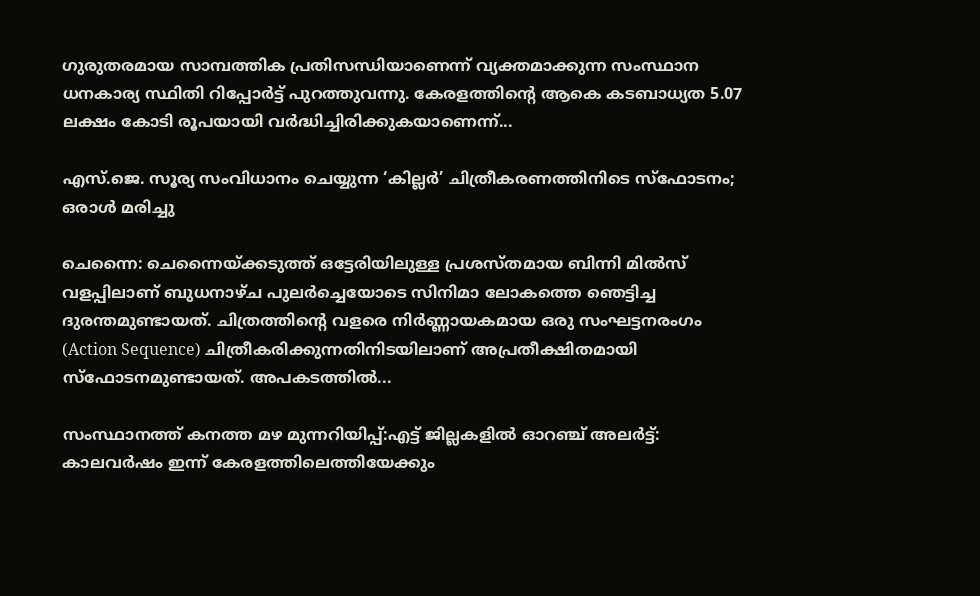ഗുരുതരമായ സാമ്പത്തിക പ്രതിസന്ധിയാണെന്ന് വ്യക്തമാക്കുന്ന സംസ്ഥാന ധനകാര്യ സ്ഥിതി റിപ്പോർട്ട് പുറത്തുവന്നു. കേരളത്തിന്റെ ആകെ കടബാധ്യത 5.07 ലക്ഷം കോടി രൂപയായി വർദ്ധിച്ചിരിക്കുകയാണെന്ന്...

എസ്.ജെ. സൂര്യ സംവിധാനം ചെയ്യുന്ന ‘കില്ലർ’ ചിത്രീകരണത്തിനിടെ സ്ഫോടനം; ഒരാൾ മരിച്ചു

ചെന്നൈ: ചെന്നൈയ്ക്കടുത്ത് ഒട്ടേരിയിലുള്ള പ്രശസ്തമായ ബിന്നി മിൽസ് വളപ്പിലാണ് ബുധനാഴ്ച പുലർച്ചെയോടെ സിനിമാ ലോകത്തെ ഞെട്ടിച്ച ദുരന്തമുണ്ടായത്. ചിത്രത്തിന്റെ വളരെ നിർണ്ണായകമായ ഒരു സംഘട്ടനരംഗം (Action Sequence) ചിത്രീകരിക്കുന്നതിനിടയിലാണ് അപ്രതീക്ഷിതമായി സ്ഫോടനമുണ്ടായത്. അപകടത്തിൽ...

സംസ്ഥാനത്ത് കനത്ത മഴ മുന്നറിയിപ്പ്:എട്ട് ജില്ലകളില്‍ ഓറഞ്ച് അലര്‍ട്ട്: കാലവര്‍ഷം ഇന്ന് കേരളത്തിലെത്തിയേക്കും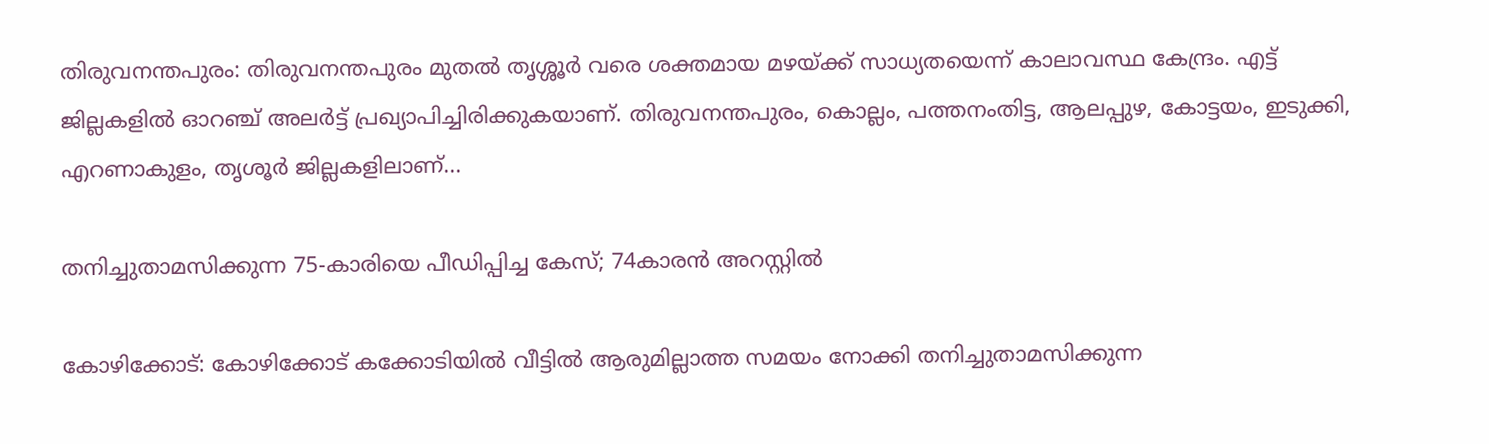തിരുവനന്തപുരം: തിരുവനന്തപുരം മുതല്‍ തൃശ്ശൂര്‍ വരെ ശക്തമായ മഴയ്ക്ക് സാധ്യതയെന്ന് കാലാവസ്ഥ കേന്ദ്രം. എട്ട് ജില്ലകളില്‍ ഓറഞ്ച് അലര്‍ട്ട് പ്രഖ്യാപിച്ചിരിക്കുകയാണ്. തിരുവനന്തപുരം, കൊല്ലം, പത്തനംതിട്ട, ആലപ്പുഴ, കോട്ടയം, ഇടുക്കി, എറണാകുളം, തൃശൂര്‍ ജില്ലകളിലാണ്...

തനിച്ചുതാമസിക്കുന്ന 75-കാരിയെ പീഡിപ്പിച്ച കേസ്; 74കാരന്‍ അറസ്റ്റില്‍

കോഴിക്കോട്: കോഴിക്കോട് കക്കോടിയിൽ വീട്ടിൽ ആരുമില്ലാത്ത സമയം നോക്കി തനിച്ചുതാമസിക്കുന്ന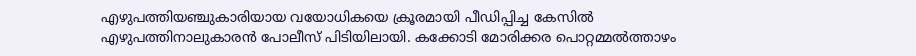എഴുപത്തിയഞ്ചുകാരിയായ വയോധികയെ ക്രൂരമായി പീഡിപ്പിച്ച കേസിൽ എഴുപത്തിനാലുകാരൻ പോലീസ് പിടിയിലായി. കക്കോടി മോരിക്കര പൊറ്റമ്മൽത്താഴം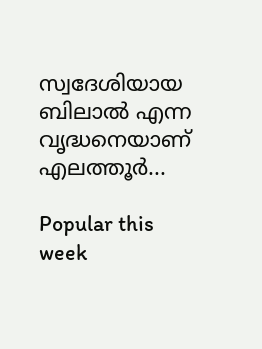സ്വദേശിയായ ബിലാൽ എന്ന വൃദ്ധനെയാണ് എലത്തൂർ...

Popular this week